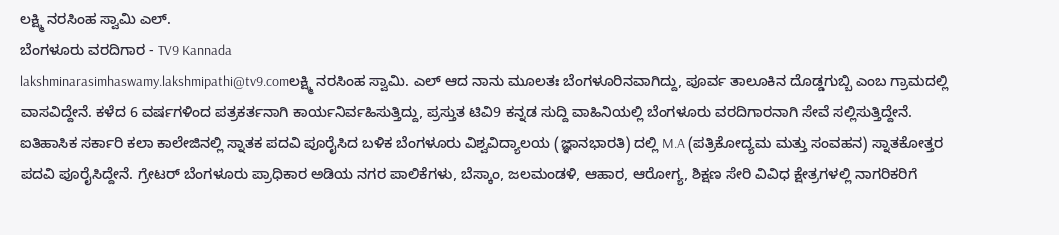ಲಕ್ಷ್ಮಿ ನರಸಿಂಹ ಸ್ವಾಮಿ ಎಲ್.
ಬೆಂಗಳೂರು ವರದಿಗಾರ - TV9 Kannada
lakshminarasimhaswamy.lakshmipathi@tv9.comಲಕ್ಷ್ಮಿ ನರಸಿಂಹ ಸ್ವಾಮಿ. ಎಲ್ ಆದ ನಾನು ಮೂಲತಃ ಬೆಂಗಳೂರಿನವಾಗಿದ್ದು, ಪೂರ್ವ ತಾಲೂಕಿನ ದೊಡ್ಡಗುಬ್ಬಿ ಎಂಬ ಗ್ರಾಮದಲ್ಲಿ ವಾಸವಿದ್ದೇನೆ. ಕಳೆದ 6 ವರ್ಷಗಳಿಂದ ಪತ್ರಕರ್ತನಾಗಿ ಕಾರ್ಯನಿರ್ವಹಿಸುತ್ತಿದ್ದು, ಪ್ರಸ್ತುತ ಟಿವಿ9 ಕನ್ನಡ ಸುದ್ದಿ ವಾಹಿನಿಯಲ್ಲಿ ಬೆಂಗಳೂರು ವರದಿಗಾರನಾಗಿ ಸೇವೆ ಸಲ್ಲಿಸುತ್ತಿದ್ದೇನೆ. ಐತಿಹಾಸಿಕ ಸರ್ಕಾರಿ ಕಲಾ ಕಾಲೇಜಿನಲ್ಲಿ ಸ್ನಾತಕ ಪದವಿ ಪೂರೈಸಿದ ಬಳಿಕ ಬೆಂಗಳೂರು ವಿಶ್ವವಿದ್ಯಾಲಯ (ಜ್ಞಾನಭಾರತಿ) ದಲ್ಲಿ M.A (ಪತ್ರಿಕೋದ್ಯಮ ಮತ್ತು ಸಂವಹನ) ಸ್ನಾತಕೋತ್ತರ ಪದವಿ ಪೂರೈಸಿದ್ದೇನೆ. ಗ್ರೇಟರ್ ಬೆಂಗಳೂರು ಪ್ರಾಧಿಕಾರ ಅಡಿಯ ನಗರ ಪಾಲಿಕೆಗಳು, ಬೆಸ್ಕಾಂ, ಜಲಮಂಡಳಿ, ಆಹಾರ, ಆರೋಗ್ಯ, ಶಿಕ್ಷಣ ಸೇರಿ ವಿವಿಧ ಕ್ಷೇತ್ರಗಳಲ್ಲಿ ನಾಗರಿಕರಿಗೆ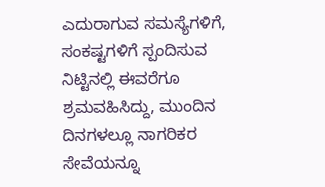ಎದುರಾಗುವ ಸಮಸ್ಯೆಗಳಿಗೆ, ಸಂಕಷ್ಟಗಳಿಗೆ ಸ್ಪಂದಿಸುವ ನಿಟ್ಟಿನಲ್ಲಿ ಈವರೆಗೂ ಶ್ರಮವಹಿಸಿದ್ದು, ಮುಂದಿನ ದಿನಗಳಲ್ಲೂ ನಾಗರಿಕರ ಸೇವೆಯನ್ನೂ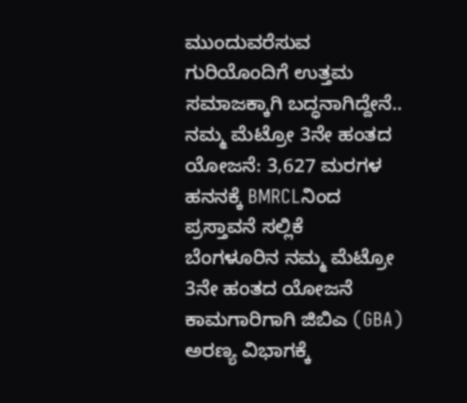ಮುಂದುವರೆಸುವ ಗುರಿಯೊಂದಿಗೆ ಉತ್ತಮ ಸಮಾಜಕ್ಕಾಗಿ ಬದ್ಧನಾಗಿದ್ದೇನೆ..
ನಮ್ಮ ಮೆಟ್ರೋ 3ನೇ ಹಂತದ ಯೋಜನೆ: 3,627 ಮರಗಳ ಹನನಕ್ಕೆ BMRCLನಿಂದ ಪ್ರಸ್ತಾವನೆ ಸಲ್ಲಿಕೆ
ಬೆಂಗಳೂರಿನ ನಮ್ಮ ಮೆಟ್ರೋ 3ನೇ ಹಂತದ ಯೋಜನೆ ಕಾಮಗಾರಿಗಾಗಿ ಜಿಬಿಎ (GBA) ಅರಣ್ಯ ವಿಭಾಗಕ್ಕೆ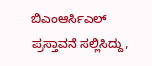ಬಿಎಂಆರ್ಸಿಎಲ್ ಪ್ರಸ್ತಾವನೆ ಸಲ್ಲಿಸಿದ್ದು,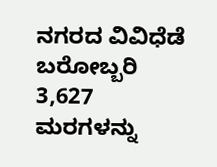ನಗರದ ವಿವಿಧೆಡೆ ಬರೋಬ್ಬರಿ 3,627 ಮರಗಳನ್ನು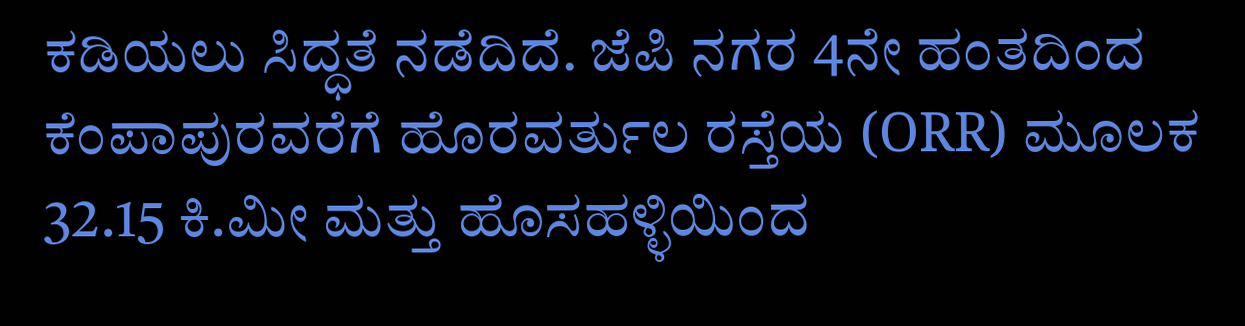ಕಡಿಯಲು ಸಿದ್ಧತೆ ನಡೆದಿದೆ. ಜೆಪಿ ನಗರ 4ನೇ ಹಂತದಿಂದ ಕೆಂಪಾಪುರವರೆಗೆ ಹೊರವರ್ತುಲ ರಸ್ತೆಯ (ORR) ಮೂಲಕ 32.15 ಕಿ.ಮೀ ಮತ್ತು ಹೊಸಹಳ್ಳಿಯಿಂದ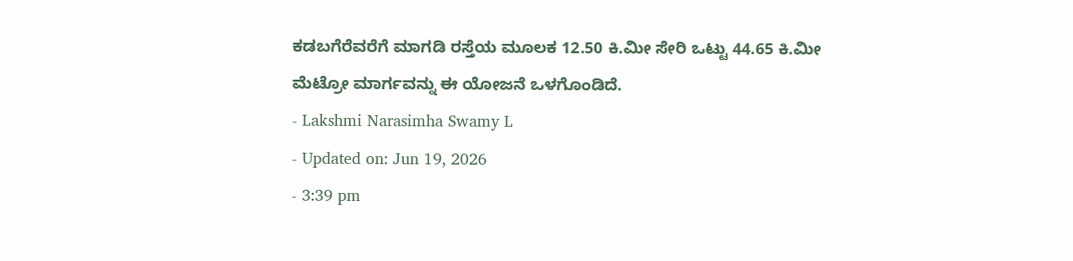ಕಡಬಗೆರೆವರೆಗೆ ಮಾಗಡಿ ರಸ್ತೆಯ ಮೂಲಕ 12.50 ಕಿ.ಮೀ ಸೇರಿ ಒಟ್ಟು 44.65 ಕಿ.ಮೀ ಮೆಟ್ರೋ ಮಾರ್ಗವನ್ನು ಈ ಯೋಜನೆ ಒಳಗೊಂಡಿದೆ.
- Lakshmi Narasimha Swamy L
- Updated on: Jun 19, 2026
- 3:39 pm